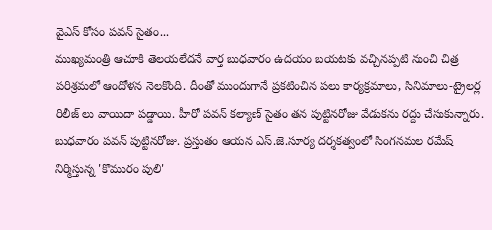వైఎస్ కోసం పవన్ సైతం...
ముఖ్యమంత్రి ఆచూకి తెలయలేదనే వార్త బుధవారం ఉదయం బయటకు వచ్చినప్పటి నుంచి చిత్ర పరిశ్రమలో ఆందోళన నెలకొంది. దీంతో ముందుగానే ప్రకటించిన పలు కార్యక్రమాలు, సినిమాలు-ట్రైలర్ల రిలీజ్ లు వాయిదా పడ్డాయి. హీరో పవన్ కల్యాణ్ సైతం తన పుట్టినరోజు వేడుకను రద్దు చేసుకున్నారు. బుధవారం పవన్ పుట్టినరోజు. ప్రస్తుతం ఆయన ఎస్.జె.సూర్య దర్శకత్వంలో సింగనమల రమేష్ నిర్మిస్తున్న 'కొమురం పులి'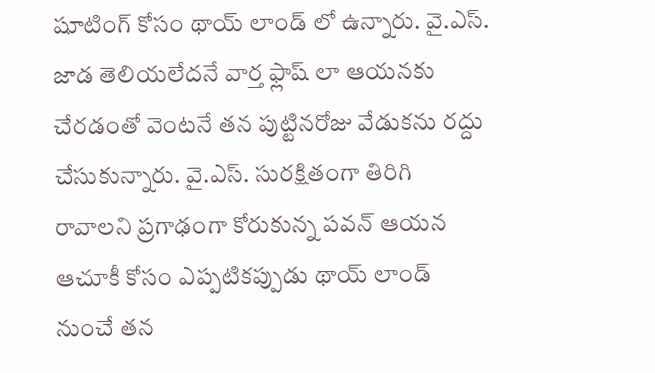షూటింగ్ కోసం థాయ్ లాండ్ లో ఉన్నారు. వై.ఎస్. జాడ తెలియలేదనే వార్త ఫ్లాష్ లా ఆయనకు చేరడంతో వెంటనే తన పుట్టినరోజు వేడుకను రద్దు చేసుకున్నారు. వై.ఎస్. సురక్షితంగా తిరిగి రావాలని ప్రగాఢంగా కోరుకున్న పవన్ ఆయన ఆచూకీ కోసం ఎప్పటికప్పుడు థాయ్ లాండ్ నుంచే తన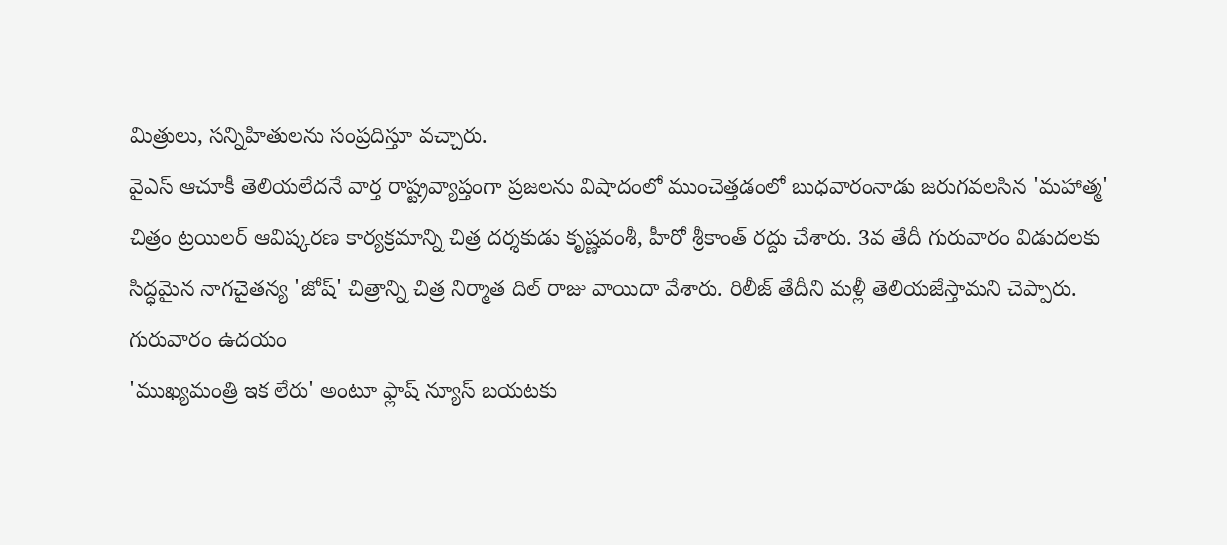మిత్రులు, సన్నిహితులను సంప్రదిస్తూ వచ్చారు.
వైఎస్ ఆచూకీ తెలియలేదనే వార్త రాష్ట్రవ్యాప్తంగా ప్రజలను విషాదంలో ముంచెత్తడంలో బుధవారంనాడు జరుగవలసిన 'మహాత్మ' చిత్రం ట్రయిలర్ ఆవిష్కరణ కార్యక్రమాన్ని చిత్ర దర్శకుడు కృష్ణవంశీ, హీరో శ్రీకాంత్ రద్దు చేశారు. 3వ తేదీ గురువారం విడుదలకు సిద్ధమైన నాగచైతన్య 'జోష్' చిత్రాన్ని చిత్ర నిర్మాత దిల్ రాజు వాయిదా వేశారు. రిలీజ్ తేదీని మళ్లీ తెలియజేస్తామని చెప్పారు. గురువారం ఉదయం
'ముఖ్యమంత్రి ఇక లేరు' అంటూ ఫ్లాష్ న్యూస్ బయటకు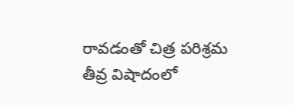రావడంతో చిత్ర పరిశ్రమ తీవ్ర విషాదంలో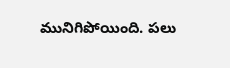మునిగిపోయింది. పలు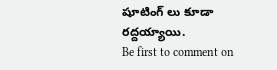షూటింగ్ లు కూడా రద్దయ్యాయి.
Be first to comment on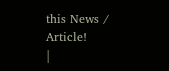this News / Article!
|